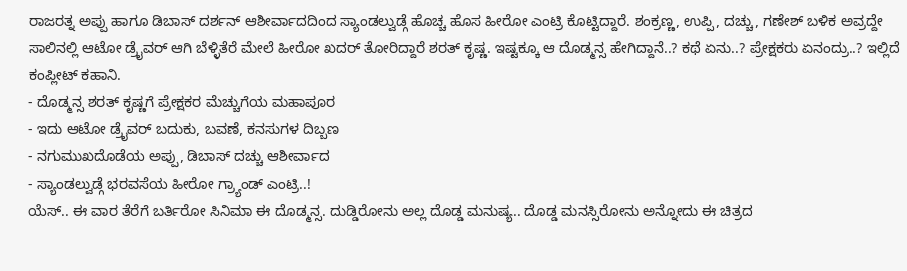ರಾಜರತ್ನ ಅಪ್ಪು ಹಾಗೂ ಡಿಬಾಸ್ ದರ್ಶನ್ ಆಶೀರ್ವಾದದಿಂದ ಸ್ಯಾಂಡಲ್ವುಡ್ಗೆ ಹೊಚ್ಚ ಹೊಸ ಹೀರೋ ಎಂಟ್ರಿ ಕೊಟ್ಟಿದ್ದಾರೆ. ಶಂಕ್ರಣ್ಣ, ಉಪ್ಪಿ, ದಚ್ಚು, ಗಣೇಶ್ ಬಳಿಕ ಅವ್ರದ್ದೇ ಸಾಲಿನಲ್ಲಿ ಆಟೋ ಡ್ರೈವರ್ ಆಗಿ ಬೆಳ್ಳಿತೆರೆ ಮೇಲೆ ಹೀರೋ ಖದರ್ ತೋರಿದ್ದಾರೆ ಶರತ್ ಕೃಷ್ಣ. ಇಷ್ಟಕ್ಕೂ ಆ ದೊಡ್ಮನ್ಸ ಹೇಗಿದ್ದಾನೆ..? ಕಥೆ ಏನು..? ಪ್ರೇಕ್ಷಕರು ಏನಂದ್ರು..? ಇಲ್ಲಿದೆ ಕಂಪ್ಲೀಟ್ ಕಹಾನಿ.
- ದೊಡ್ಮನ್ಸ ಶರತ್ ಕೃಷ್ಣಗೆ ಪ್ರೇಕ್ಷಕರ ಮೆಚ್ಚುಗೆಯ ಮಹಾಪೂರ
- ಇದು ಆಟೋ ಡ್ರೈವರ್ ಬದುಕು, ಬವಣೆ, ಕನಸುಗಳ ದಿಬ್ಬಣ
- ನಗುಮುಖದೊಡೆಯ ಅಪ್ಪು, ಡಿಬಾಸ್ ದಚ್ಚು ಆಶೀರ್ವಾದ
- ಸ್ಯಾಂಡಲ್ವುಡ್ಗೆ ಭರವಸೆಯ ಹೀರೋ ಗ್ರ್ಯಾಂಡ್ ಎಂಟ್ರಿ..!
ಯೆಸ್.. ಈ ವಾರ ತೆರೆಗೆ ಬರ್ತಿರೋ ಸಿನಿಮಾ ಈ ದೊಡ್ಮನ್ಸ. ದುಡ್ಡಿರೋನು ಅಲ್ಲ ದೊಡ್ಡ ಮನುಷ್ಯ.. ದೊಡ್ಡ ಮನಸ್ಸಿರೋನು ಅನ್ನೋದು ಈ ಚಿತ್ರದ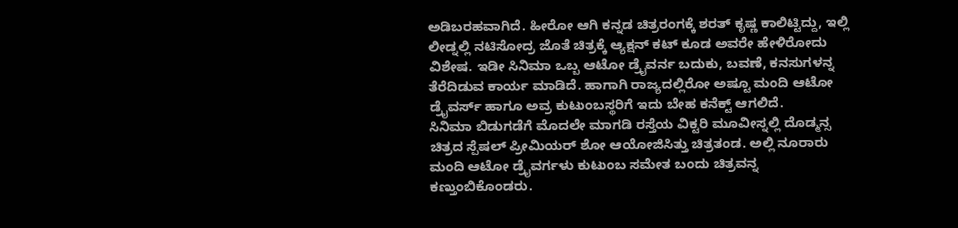ಅಡಿಬರಹವಾಗಿದೆ. ಹೀರೋ ಆಗಿ ಕನ್ನಡ ಚಿತ್ರರಂಗಕ್ಕೆ ಶರತ್ ಕೃಷ್ಣ ಕಾಲಿಟ್ಟಿದ್ದು, ಇಲ್ಲಿ ಲೀಡ್ನಲ್ಲಿ ನಟಿಸೋದ್ರ ಜೊತೆ ಚಿತ್ರಕ್ಕೆ ಆ್ಯಕ್ಷನ್ ಕಟ್ ಕೂಡ ಅವರೇ ಹೇಳಿರೋದು ವಿಶೇಷ. ಇಡೀ ಸಿನಿಮಾ ಒಬ್ಬ ಆಟೋ ಡ್ರೈವರ್ನ ಬದುಕು, ಬವಣೆ, ಕನಸುಗಳನ್ನ ತೆರೆದಿಡುವ ಕಾರ್ಯ ಮಾಡಿದೆ. ಹಾಗಾಗಿ ರಾಜ್ಯದಲ್ಲಿರೋ ಅಷ್ಟೂ ಮಂದಿ ಆಟೋ ಡ್ರೈವರ್ಸ್ ಹಾಗೂ ಅವ್ರ ಕುಟುಂಬಸ್ಥರಿಗೆ ಇದು ಬೇಹ ಕನೆಕ್ಟ್ ಆಗಲಿದೆ.
ಸಿನಿಮಾ ಬಿಡುಗಡೆಗೆ ಮೊದಲೇ ಮಾಗಡಿ ರಸ್ತೆಯ ವಿಕ್ಟರಿ ಮೂವೀಸ್ನಲ್ಲಿ ದೊಡ್ಮನ್ಸ ಚಿತ್ರದ ಸ್ಪೆಷಲ್ ಪ್ರೀಮಿಯರ್ ಶೋ ಆಯೋಜಿಸಿತ್ತು ಚಿತ್ರತಂಡ. ಅಲ್ಲಿ ನೂರಾರು ಮಂದಿ ಆಟೋ ಡ್ರೈವರ್ಗಳು ಕುಟುಂಬ ಸಮೇತ ಬಂದು ಚಿತ್ರವನ್ನ ಕಣ್ತುಂಬಿಕೊಂಡರು.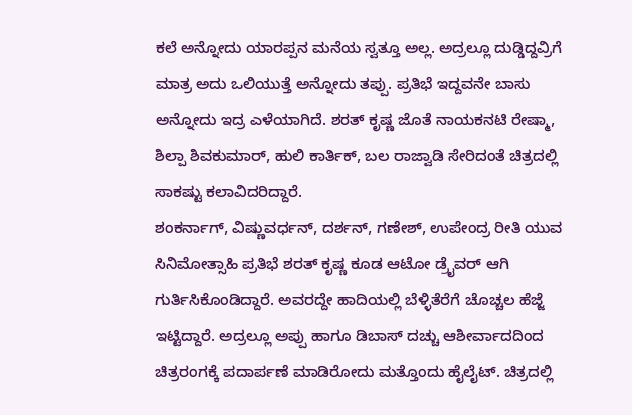ಕಲೆ ಅನ್ನೋದು ಯಾರಪ್ಪನ ಮನೆಯ ಸ್ವತ್ತೂ ಅಲ್ಲ. ಅದ್ರಲ್ಲೂ ದುಡ್ಡಿದ್ದವ್ರಿಗೆ ಮಾತ್ರ ಅದು ಒಲಿಯುತ್ತೆ ಅನ್ನೋದು ತಪ್ಪು. ಪ್ರತಿಭೆ ಇದ್ದವನೇ ಬಾಸು ಅನ್ನೋದು ಇದ್ರ ಎಳೆಯಾಗಿದೆ. ಶರತ್ ಕೃಷ್ಣ ಜೊತೆ ನಾಯಕನಟಿ ರೇಷ್ಮಾ, ಶಿಲ್ಪಾ ಶಿವಕುಮಾರ್, ಹುಲಿ ಕಾರ್ತಿಕ್, ಬಲ ರಾಜ್ವಾಡಿ ಸೇರಿದಂತೆ ಚಿತ್ರದಲ್ಲಿ ಸಾಕಷ್ಟು ಕಲಾವಿದರಿದ್ದಾರೆ.
ಶಂಕರ್ನಾಗ್, ವಿಷ್ಣುವರ್ಧನ್, ದರ್ಶನ್, ಗಣೇಶ್, ಉಪೇಂದ್ರ ರೀತಿ ಯುವ ಸಿನಿಮೋತ್ಸಾಹಿ ಪ್ರತಿಭೆ ಶರತ್ ಕೃಷ್ಣ ಕೂಡ ಆಟೋ ಡ್ರೈವರ್ ಆಗಿ ಗುರ್ತಿಸಿಕೊಂಡಿದ್ದಾರೆ. ಅವರದ್ದೇ ಹಾದಿಯಲ್ಲಿ ಬೆಳ್ಳಿತೆರೆಗೆ ಚೊಚ್ಚಲ ಹೆಜ್ಜೆ ಇಟ್ಟಿದ್ದಾರೆ. ಅದ್ರಲ್ಲೂ ಅಪ್ಪು ಹಾಗೂ ಡಿಬಾಸ್ ದಚ್ಚು ಆಶೀರ್ವಾದದಿಂದ ಚಿತ್ರರಂಗಕ್ಕೆ ಪದಾರ್ಪಣೆ ಮಾಡಿರೋದು ಮತ್ತೊಂದು ಹೈಲೈಟ್. ಚಿತ್ರದಲ್ಲಿ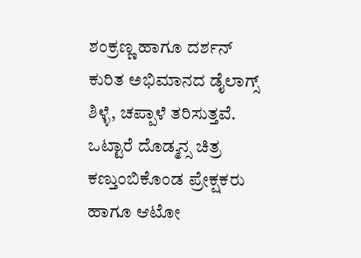ಶಂಕ್ರಣ್ಣ ಹಾಗೂ ದರ್ಶನ್ ಕುರಿತ ಅಭಿಮಾನದ ಡೈಲಾಗ್ಸ್ ಶಿಳ್ಳೆ, ಚಪ್ಪಾಳೆ ತರಿಸುತ್ತವೆ. ಒಟ್ಟಾರೆ ದೊಡ್ಮನ್ಸ ಚಿತ್ರ ಕಣ್ತುಂಬಿಕೊಂಡ ಪ್ರೇಕ್ಷಕರು ಹಾಗೂ ಆಟೋ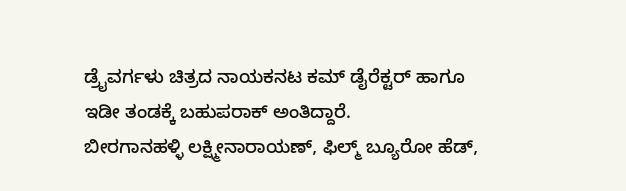ಡ್ರೈವರ್ಗಳು ಚಿತ್ರದ ನಾಯಕನಟ ಕಮ್ ಡೈರೆಕ್ಟರ್ ಹಾಗೂ ಇಡೀ ತಂಡಕ್ಕೆ ಬಹುಪರಾಕ್ ಅಂತಿದ್ದಾರೆ.
ಬೀರಗಾನಹಳ್ಳಿ ಲಕ್ಷ್ಮೀನಾರಾಯಣ್, ಫಿಲ್ಮ್ ಬ್ಯೂರೋ ಹೆಡ್,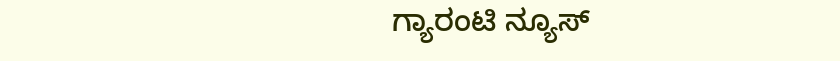ಗ್ಯಾರಂಟಿ ನ್ಯೂಸ್